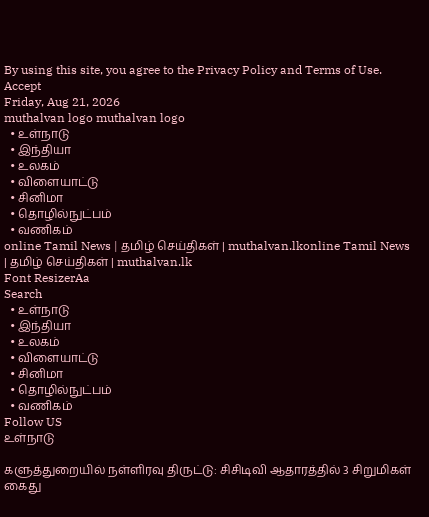By using this site, you agree to the Privacy Policy and Terms of Use.
Accept
Friday, Aug 21, 2026
muthalvan logo muthalvan logo
  • உள்நாடு
  • இந்தியா
  • உலகம்
  • விளையாட்டு
  • சினிமா
  • தொழில்நுட்பம்
  • வணிகம்
online Tamil News | தமிழ் செய்திகள் | muthalvan.lkonline Tamil News | தமிழ் செய்திகள் | muthalvan.lk
Font ResizerAa
Search
  • உள்நாடு
  • இந்தியா
  • உலகம்
  • விளையாட்டு
  • சினிமா
  • தொழில்நுட்பம்
  • வணிகம்
Follow US
உள்நாடு

களுத்துறையில் நள்ளிரவு திருட்டு: சிசிடிவி ஆதாரத்தில் 3 சிறுமிகள் கைது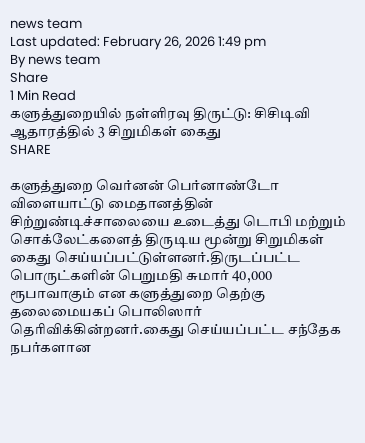news team
Last updated: February 26, 2026 1:49 pm
By news team
Share
1 Min Read
களுத்துறையில் நள்ளிரவு திருட்டு: சிசிடிவி ஆதாரத்தில் 3 சிறுமிகள் கைது
SHARE

களுத்துறை வெர்னன் பெர்னாண்டோ விளையாட்டு மைதானத்தின் சிற்றுண்டிச்சாலையை உடைத்து டொபி மற்றும் சொக்லேட்களைத் திருடிய மூன்று சிறுமிகள் கைது செய்யப்பட்டுள்ளனர்.திருடப்பட்ட பொருட்களின் பெறுமதி சுமார் 40,000 ரூபாவாகும் என களுத்துறை தெற்கு தலைமையகப் பொலிஸார் தெரிவிக்கின்றனர்.கைது செய்யப்பட்ட சந்தேக நபர்களான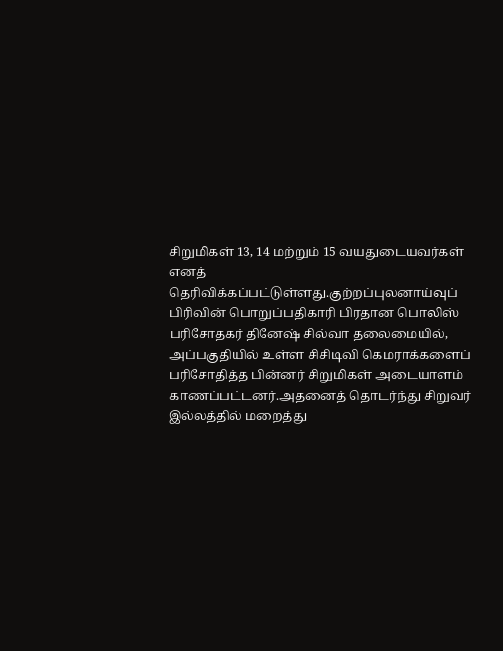சிறுமிகள் 13, 14 மற்றும் 15 வயதுடையவர்கள் எனத் தெரிவிக்கப்பட்டுள்ளது.குற்றப்புலனாய்வுப் பிரிவின் பொறுப்பதிகாரி பிரதான பொலிஸ் பரிசோதகர் தினேஷ் சில்வா தலைமையில், அப்பகுதியில் உள்ள சிசிடிவி கெமராக்களைப் பரிசோதித்த பின்னர் சிறுமிகள் அடையாளம் காணப்பட்டனர்.அதனைத் தொடர்ந்து சிறுவர் இல்லத்தில் மறைத்து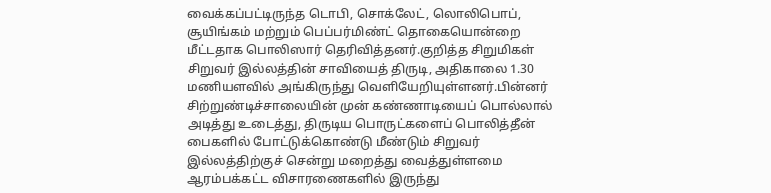வைக்கப்பட்டிருந்த டொபி, சொக்லேட், லொலிபொப், சூயிங்கம் மற்றும் பெப்பர்மிண்ட் தொகையொன்றை மீட்டதாக பொலிஸார் தெரிவித்தனர்.குறித்த சிறுமிகள் சிறுவர் இல்லத்தின் சாவியைத் திருடி, அதிகாலை 1.30 மணியளவில் அங்கிருந்து வெளியேறியுள்ளனர்.பின்னர் சிற்றுண்டிச்சாலையின் முன் கண்ணாடியைப் பொல்லால் அடித்து உடைத்து, திருடிய பொருட்களைப் பொலித்தீன் பைகளில் போட்டுக்கொண்டு மீண்டும் சிறுவர் இல்லத்திற்குச் சென்று மறைத்து வைத்துள்ளமை ஆரம்பக்கட்ட விசாரணைகளில் இருந்து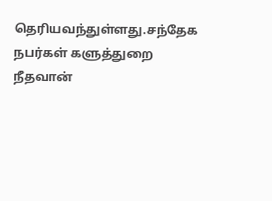தெரியவந்துள்ளது.சந்தேக நபர்கள் களுத்துறை நீதவான்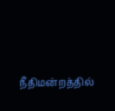நீதிமன்றத்தில்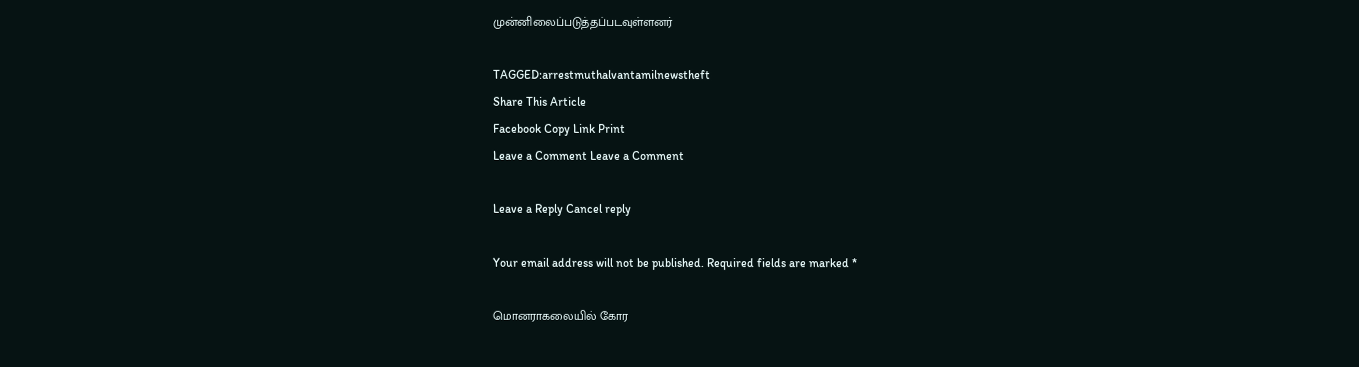முன்னிலைப்படுத்தப்படவுள்ளனர்

TAGGED:arrestmuthalvantamilnewstheft
Share This Article
Facebook Copy Link Print
Leave a Comment Leave a Comment

Leave a Reply Cancel reply

Your email address will not be published. Required fields are marked *

மொனராகலையில் கோர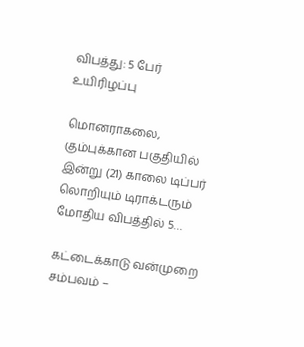விபத்து: 5 பேர் உயிரிழப்பு

மொனராகலை, கும்புக்கான பகுதியில் இன்று (21) காலை டிப்பர் லொறியும் டிராக்டரும் மோதிய விபத்தில் 5…

கட்டைக்காடு வன்முறை சம்பவம் –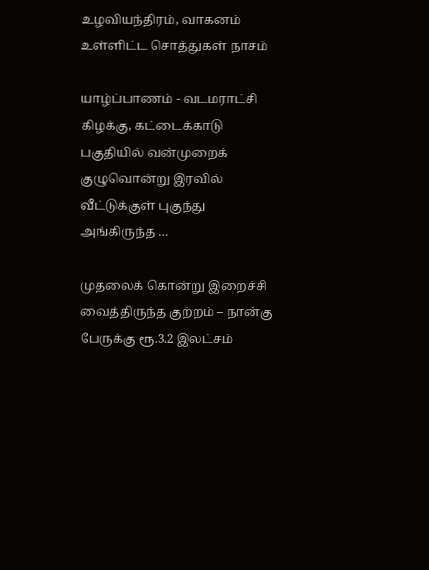உழவியந்திரம், வாகனம் உள்ளிட்ட சொத்துகள் நாசம்

யாழ்ப்பாணம் - வடமராட்சி கிழக்கு, கட்டைக்காடு பகுதியில் வன்முறைக் குழுவொன்று இரவில் வீட்டுக்குள் புகுந்து அங்கிருந்த …

முதலைக் கொன்று இறைச்சி வைத்திருந்த குற்றம் – நான்கு பேருக்கு ரூ.3.2 இலட்சம்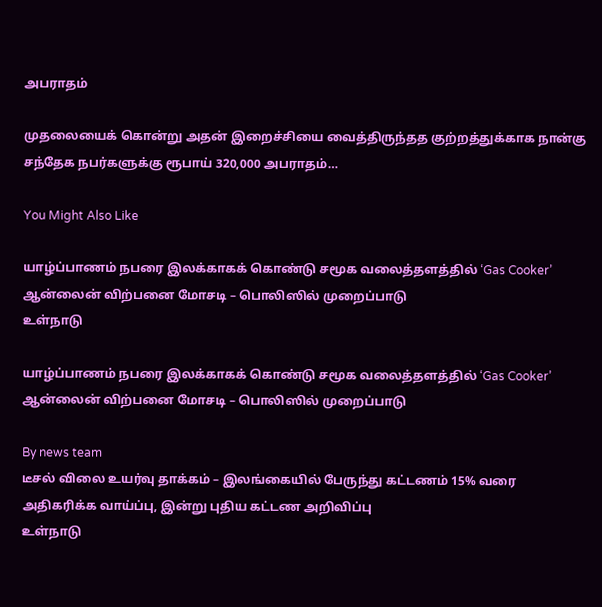அபராதம்

முதலையைக் கொன்று அதன் இறைச்சியை வைத்திருந்தத குற்றத்துக்காக நான்கு சந்தேக நபர்களுக்கு ரூபாய் 320,000 அபராதம்…

You Might Also Like

யாழ்ப்பாணம் நபரை இலக்காகக் கொண்டு சமூக வலைத்தளத்தில் ‘Gas Cooker’ ஆன்லைன் விற்பனை மோசடி – பொலிஸில் முறைப்பாடு
உள்நாடு

யாழ்ப்பாணம் நபரை இலக்காகக் கொண்டு சமூக வலைத்தளத்தில் ‘Gas Cooker’ ஆன்லைன் விற்பனை மோசடி – பொலிஸில் முறைப்பாடு

By news team
டீசல் விலை உயர்வு தாக்கம் – இலங்கையில் பேருந்து கட்டணம் 15% வரை அதிகரிக்க வாய்ப்பு, இன்று புதிய கட்டண அறிவிப்பு
உள்நாடு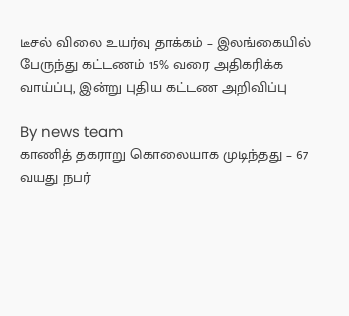டீசல் விலை உயர்வு தாக்கம் – இலங்கையில் பேருந்து கட்டணம் 15% வரை அதிகரிக்க வாய்ப்பு, இன்று புதிய கட்டண அறிவிப்பு

By news team
காணித் தகராறு கொலையாக முடிந்தது – 67 வயது நபர்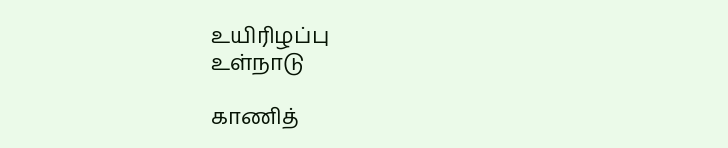உயிரிழப்பு
உள்நாடு

காணித்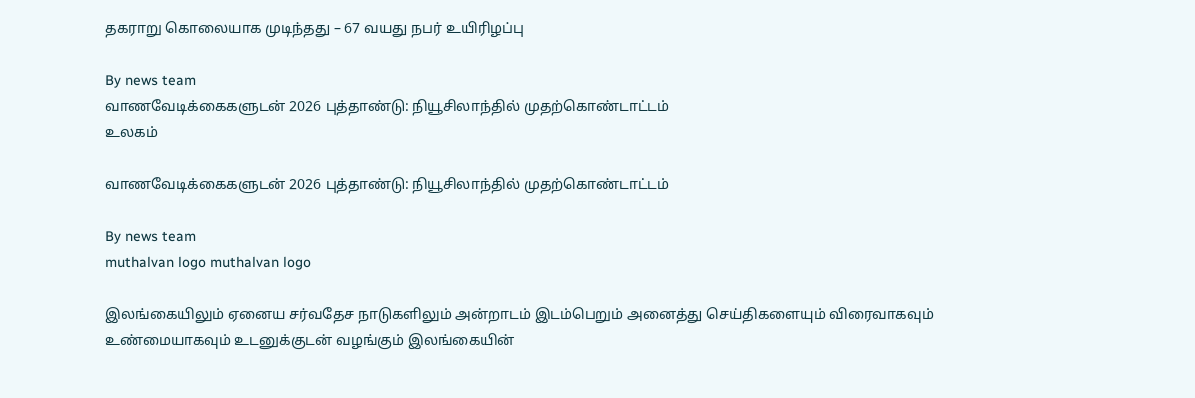தகராறு கொலையாக முடிந்தது – 67 வயது நபர் உயிரிழப்பு

By news team
வாணவேடிக்கைகளுடன் 2026 புத்தாண்டு: நியூசிலாந்தில் முதற்கொண்டாட்டம்
உலகம்

வாணவேடிக்கைகளுடன் 2026 புத்தாண்டு: நியூசிலாந்தில் முதற்கொண்டாட்டம்

By news team
muthalvan logo muthalvan logo

இலங்கையிலும் ஏனைய சர்வதேச நாடுகளிலும் அன்றாடம் இடம்பெறும் அனைத்து செய்திகளையும் விரைவாகவும் உண்மையாகவும் உடனுக்குடன் வழங்கும் இலங்கையின்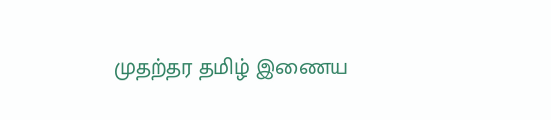முதற்தர தமிழ் இணைய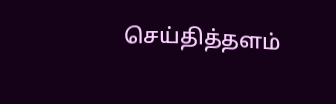செய்தித்தளம்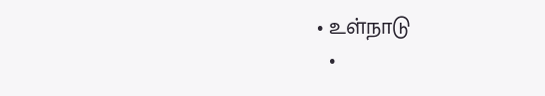• உள்நாடு
  •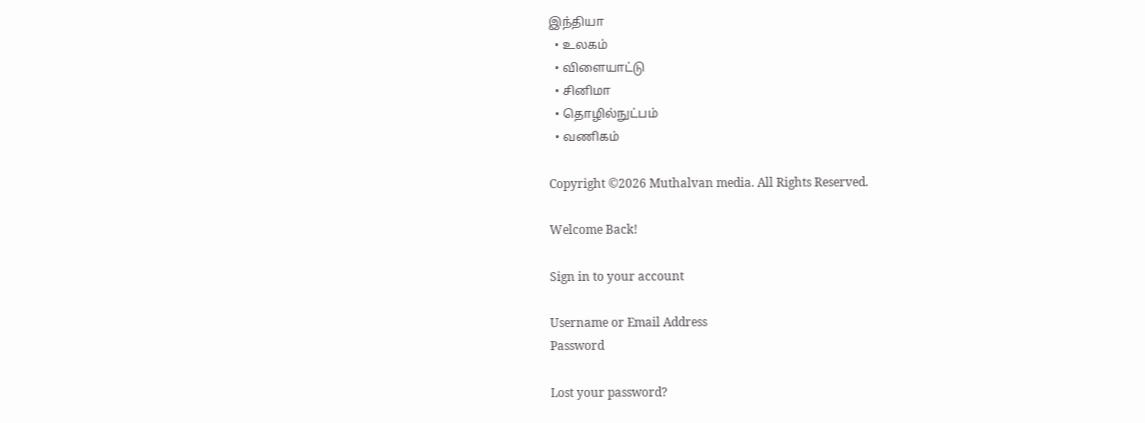இந்தியா
  • உலகம்
  • விளையாட்டு
  • சினிமா
  • தொழில்நுட்பம்
  • வணிகம்

Copyright ©2026 Muthalvan media. All Rights Reserved.

Welcome Back!

Sign in to your account

Username or Email Address
Password

Lost your password?